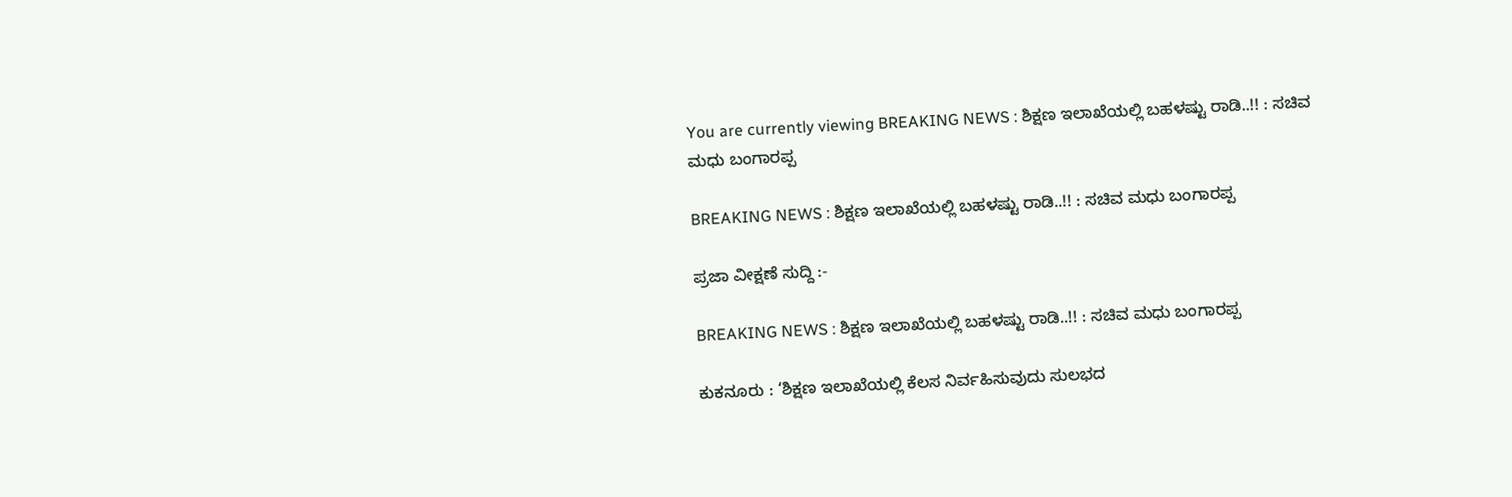You are currently viewing BREAKING NEWS : ಶಿಕ್ಷಣ ಇಲಾಖೆಯಲ್ಲಿ ಬಹಳಷ್ಟು ರಾಡಿ..!! : ಸಚಿವ ಮಧು ಬಂಗಾರಪ್ಪ

BREAKING NEWS : ಶಿಕ್ಷಣ ಇಲಾಖೆಯಲ್ಲಿ ಬಹಳಷ್ಟು ರಾಡಿ..!! : ಸಚಿವ ಮಧು ಬಂಗಾರಪ್ಪ

ಪ್ರಜಾ ವೀಕ್ಷಣೆ ಸುದ್ದಿ :-

BREAKING NEWS : ಶಿಕ್ಷಣ ಇಲಾಖೆಯಲ್ಲಿ ಬಹಳಷ್ಟು ರಾಡಿ..!! : ಸಚಿವ ಮಧು ಬಂಗಾರಪ್ಪ

ಕುಕನೂರು : ‘ಶಿಕ್ಷಣ ಇಲಾಖೆಯಲ್ಲಿ ಕೆಲಸ ನಿರ್ವಹಿಸುವುದು ಸುಲಭದ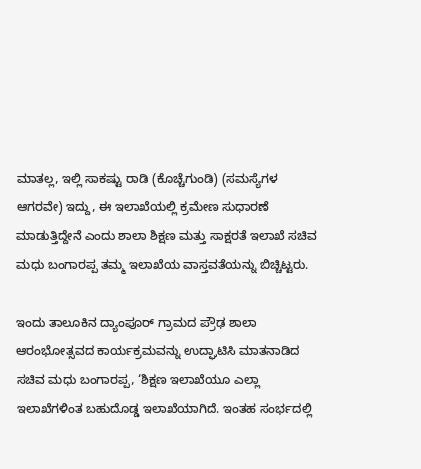ಮಾತಲ್ಲ, ಇಲ್ಲಿ ಸಾಕಷ್ಟು ರಾಡಿ (ಕೊಚ್ಚೆಗುಂಡಿ) (ಸಮಸ್ಯೆಗಳ ಆಗರವೇ) ಇದ್ದು, ಈ ಇಲಾಖೆಯಲ್ಲಿ ಕ್ರಮೇಣ ಸುಧಾರಣೆ ಮಾಡುತ್ತಿದ್ದೇನೆ ಎಂದು ಶಾಲಾ ಶಿಕ್ಷಣ ಮತ್ತು ಸಾಕ್ಷರತೆ ಇಲಾಖೆ ಸಚಿವ ಮಧು ಬಂಗಾರಪ್ಪ ತಮ್ಮ ಇಲಾಖೆಯ ವಾಸ್ತವತೆಯನ್ನು ಬಿಚ್ಚಿಟ್ಟರು.

ಇಂದು ತಾಲೂಕಿನ ದ್ಯಾಂಪೂರ್ ಗ್ರಾಮದ ಪ್ರೌಢ ಶಾಲಾ ಆರಂಭೋತ್ಸವದ ಕಾರ್ಯಕ್ರಮವನ್ನು ಉದ್ಘಾಟಿಸಿ ಮಾತನಾಡಿದ ಸಚಿವ ಮಧು ಬಂಗಾರಪ್ಪ, ‘ಶಿಕ್ಷಣ ಇಲಾಖೆಯೂ ಎಲ್ಲಾ ಇಲಾಖೆಗಳಿಂತ ಬಹುದೊಡ್ಡ ಇಲಾಖೆಯಾಗಿದೆ. ಇಂತಹ ಸಂರ್ಭದಲ್ಲಿ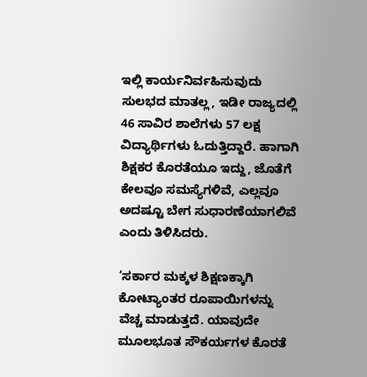ಇಲ್ಲಿ ಕಾರ್ಯನಿರ್ವಹಿಸುವುದು ಸುಲಭದ ಮಾತಲ್ಲ, ಇಡೀ ರಾಜ್ಯದಲ್ಲಿ 46 ಸಾವಿರ ಶಾಲೆಗಳು 57 ಲಕ್ಷ ವಿದ್ಯಾರ್ಥಿಗಳು ಓದುತ್ತಿದ್ದಾರೆ. ಹಾಗಾಗಿ ಶಿಕ್ಷಕರ ಕೊರತೆಯೂ ಇದ್ದು, ಜೊತೆಗೆ ಕೇಲವೂ ಸಮಸ್ಯೆಗಳಿವೆ, ಎಲ್ಲವೂ ಅದಷ್ಟೂ ಬೇಗ ಸುಧಾರಣೆಯಾಗಲಿವೆ ಎಂದು ತಿಳಿಸಿದರು.

‘ಸರ್ಕಾರ ಮಕ್ಕಳ ಶಿಕ್ಷಣಕ್ಕಾಗಿ ಕೋಟ್ಯಾಂತರ ರೂಪಾಯಿಗಳನ್ನು ವೆಚ್ಚ ಮಾಡುತ್ತದೆ. ಯಾವುದೇ ಮೂಲಭೂತ ಸೌಕರ್ಯಗಳ ಕೊರತೆ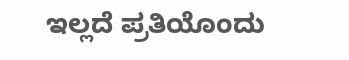ಇಲ್ಲದೆ ಪ್ರತಿಯೊಂದು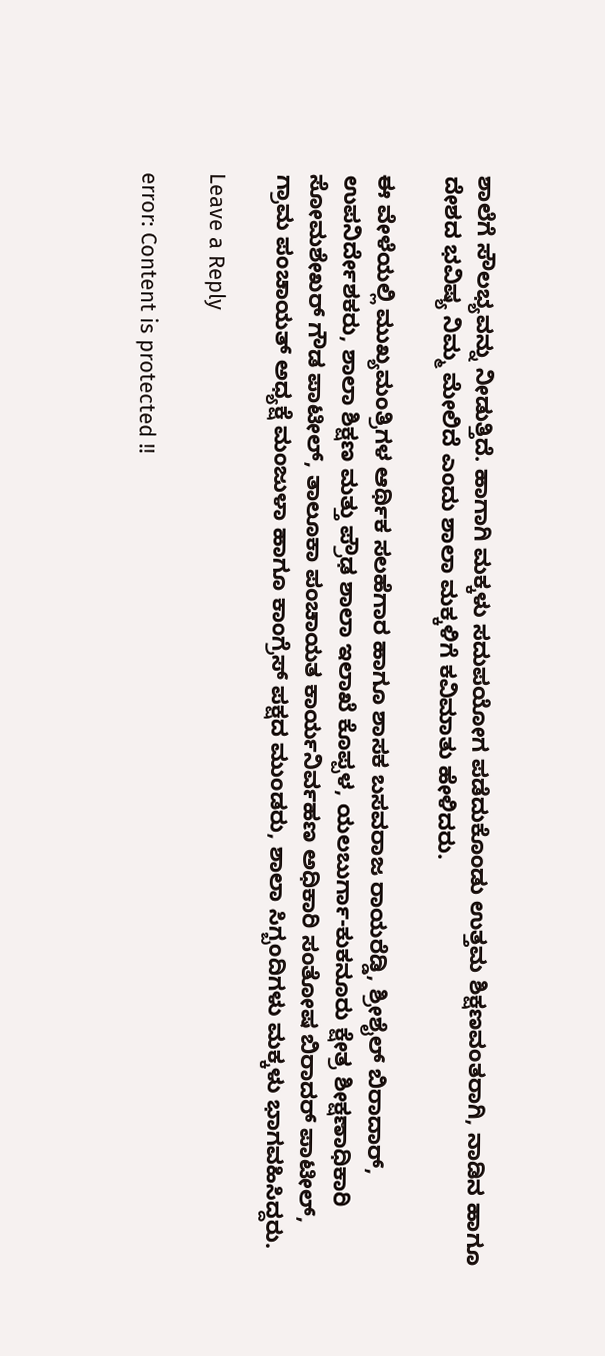ಶಾಲೆಗೆ ಸೌಲಭ್ಯವನ್ನು ನೀಡುತ್ತಿದೆ. ಹಾಗಾಗಿ ಮಕ್ಕಳು ಸದುಪಯೋಗ ಪಡೆದುಕೊಂಡು ಉತ್ತಮ ಶಿಕ್ಷಣವಂತರಾಗಿ, ನಾಡಿನ ಹಾಗೂ ದೇಶದ ಭವಿಷ್ಯ ನಿಮ್ಮ ಮೇಲಿದೆ ಎಂದು ಶಾಲಾ ಮಕ್ಕಳಿಗೆ ಕವಿಮಾತು ಹೇಳಿದರು.

ಈ ವೇಳೆಯಲ್ಲಿ ಮುಖ್ಯಮಂತ್ರಿಗಳ ಆರ್ಥಿಕ ಸಲಹೆಗಾರ ಹಾಗೂ ಶಾಸಕ ಬಸವರಾಜ ರಾಯರೆಡ್ಡಿ, ಶ್ರೀಶೈಲ್ ಬಿರಾದಾರ್, ಉಪನಿರ್ದೇಶಕರು, ಶಾಲಾ ಶಿಕ್ಷಣ ಮತ್ತು ಪ್ರೌಢ ಶಾಲಾ ಇಲಾಖೆ ಕೊಪ್ಪಳ, ಯಲಬುರ್ಗಾ-ಕುಕನೂರು ಕ್ಷೇತ್ರ ಶೀಕ್ಷಣಾಧಿಕಾರಿ ಸೋಮಶೇಖರ್ ಗೌಡ ಪಾಟೀಲ್, ತಾಲೂಕಾ ಪಂಚಾಯತ ಕಾರ್ಯನಿರ್ವಹಣ ಅಧಿಕಾರಿ ಸಂತೋಷ ಬಿರಾದರ್ ಪಾಟೀಲ್, ಗ್ರಾಮ ಪಂಚಾಯತ್ ಅಧ್ಯಕ್ಷೆ ಮಂಜುಳಾ ಹಾಗೂ ಕಾಂಗ್ರೆಸ್‌ ಪಕ್ಷದ ಮುಂಡರು, ಶಾಲಾ ಸಿಗ್ಬಂದಿಗಳು ಮಕ್ಕಳು ಭಾಗವಹಿಸಿದ್ದರು.

Leave a Reply

error: Content is protected !!